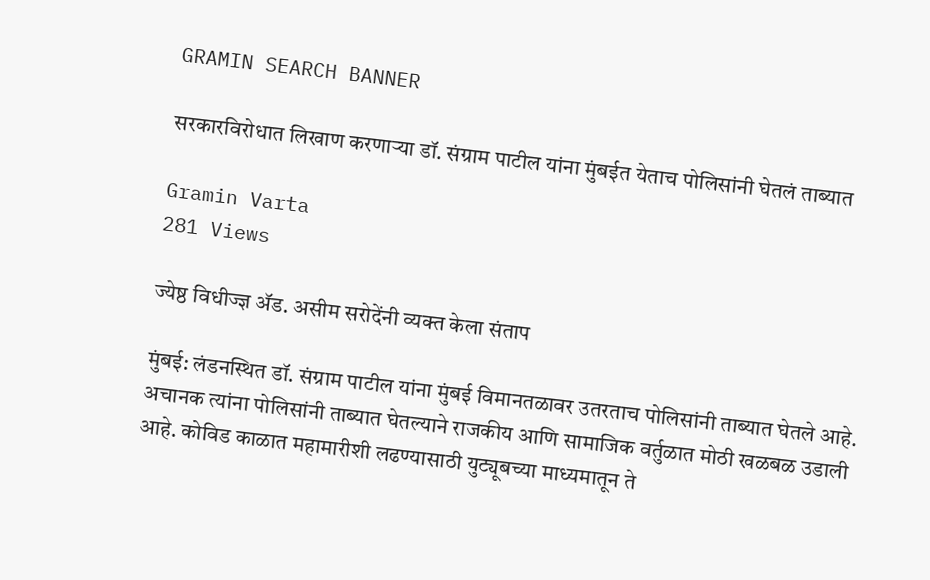GRAMIN SEARCH BANNER

सरकारविरोधात लिखाण करणाऱ्या डॉ. संग्राम पाटील यांना मुंबईत येताच पोलिसांनी घेतलं ताब्यात

Gramin Varta
281 Views

ज्येष्ठ विधीज्ज्ञ ॲड. असीम सरोदेंनी व्यक्त केला संताप

मुंबई: लंडनस्थित डॉ. संग्राम पाटील यांना मुंबई विमानतळावर उतरताच पोलिसांनी ताब्यात घेतले आहे. अचानक त्यांना पोलिसांनी ताब्यात घेतल्याने राजकीय आणि सामाजिक वर्तुळात मोठी खळबळ उडाली आहे. कोविड काळात महामारीशी लढण्यासाठी युट्यूबच्या माध्यमातून ते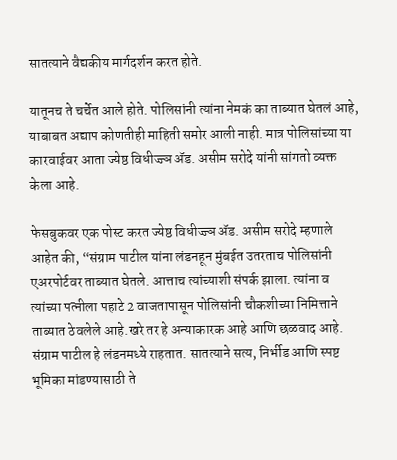सातत्याने वैद्यकीय मार्गदर्शन करत होते.

यातूनच ते चर्चेत आले होते. पोलिसांनी त्यांना नेमकं का ताब्यात घेतलं आहे, याबाबत अद्याप कोणतीही माहिती समोर आली नाही. मात्र पोलिसांच्या या कारवाईवर आता ज्येष्ठ विधीज्ज्ञ ॲड. असीम सरोदे यांनी सांगतो व्यक्त केला आहे.

फेसबुकवर एक पोस्ट करत ज्येष्ठ विधीज्ज्ञ ॲड. असीम सरोदे म्हणाले आहेत की, “संग्राम पाटील यांना लंडनहून मुंबईत उतरताच पोलिसांनी एअरपोर्टवर ताब्यात घेतले. आत्ताच त्यांच्याशी संपर्क झाला. त्यांना व त्यांच्या पत्नीला पहाटे 2 वाजतापासून पोलिसांनी चौकशीच्या निमित्ताने ताब्यात ठेवलेले आहे.खरे तर हे अन्याकारक आहे आणि छळवाद आहे. संग्राम पाटील हे लंडनमध्ये राहतात. सातत्याने सत्य, निर्भीड आणि स्पष्ट भूमिका मांडण्यासाठी ते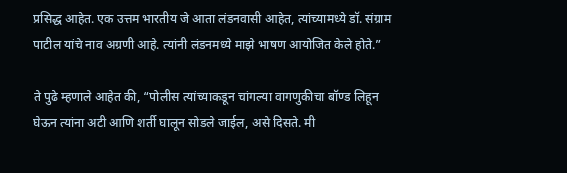प्रसिद्ध आहेत. एक उत्तम भारतीय जे आता लंडनवासी आहेत, त्यांच्यामध्ये डॉ. संग्राम पाटील यांचे नाव अग्रणी आहे. त्यांनी लंडनमध्ये माझे भाषण आयोजित केले होते.”

ते पुढे म्हणाले आहेत की, “पोलीस त्यांच्याकडून चांगल्या वागणुकीचा बॉण्ड लिहून घेऊन त्यांना अटी आणि शर्ती घालून सोडले जाईल, असे दिसते. मी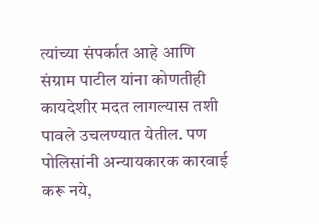त्यांच्या संपर्कात आहे आणि संग्राम पाटील यांना कोणतीही कायदेशीर मदत लागल्यास तशी पावले उचलण्यात येतील. पण पोलिसांनी अन्यायकारक कारवाई करू नये,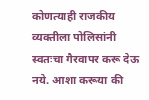कोणत्याही राजकीय व्यक्तीला पोलिसांनी स्वतःचा गैरवापर करू देऊ नये. आशा करूया की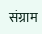संग्राम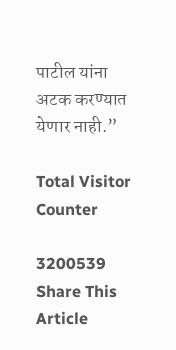पाटील यांना अटक करण्यात येणार नाही.”

Total Visitor Counter

3200539
Share This Article